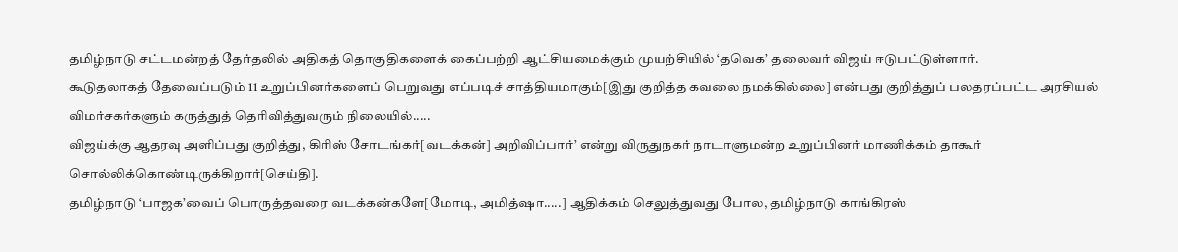தமிழ்நாடு சட்டமன்றத் தேர்தலில் அதிகத் தொகுதிகளைக் கைப்பற்றி ஆட்சியமைக்கும் முயற்சியில் ‘தவெக’ தலைவர் விஜய் ஈடுபட்டுள்ளார்.
கூடுதலாகத் தேவைப்படும் 11 உறுப்பினர்களைப் பெறுவது எப்படிச் சாத்தியமாகும்[இது குறித்த கவலை நமக்கில்லை] என்பது குறித்துப் பலதரப்பட்ட அரசியல் விமர்சகர்களும் கருத்துத் தெரிவித்துவரும் நிலையில்.....
விஜய்க்கு ஆதரவு அளிப்பது குறித்து, கிரிஸ் சோடங்கர்[வடக்கன்] அறிவிப்பார்’ என்று விருதுநகர் நாடாளுமன்ற உறுப்பினர் மாணிக்கம் தாகூர் சொல்லிக்கொண்டிருக்கிறார்[செய்தி].
தமிழ்நாடு ‘பாஜக’வைப் பொருத்தவரை வடக்கன்களே[மோடி, அமித்ஷா.....] ஆதிக்கம் செலுத்துவது போல, தமிழ்நாடு காங்கிரஸ்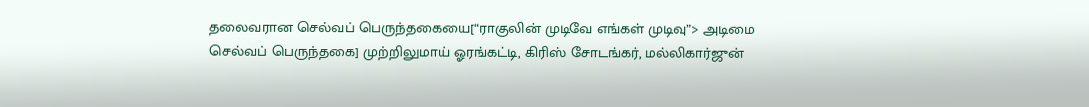தலைவரான செல்வப் பெருந்தகையை[“ராகுலின் முடிவே எங்கள் முடிவு”> அடிமை செல்வப் பெருந்தகை] முற்றிலுமாய் ஓரங்கட்டி, கிரிஸ் சோடங்கர், மல்லிகார்ஜுன்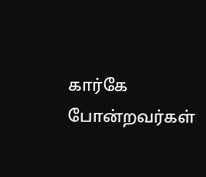கார்கே போன்றவர்கள்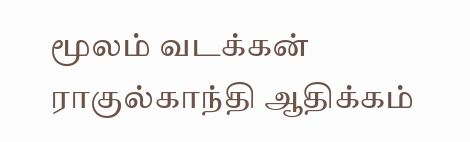மூலம் வடக்கன் ராகுல்காந்தி ஆதிக்கம்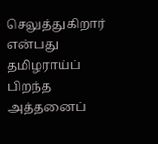செலுத்துகிறார் என்பது தமிழராய்ப் பிறந்த அத்தனைப்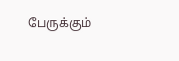பேருக்கும்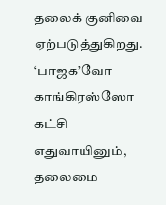தலைக் குனிவை ஏற்படுத்துகிறது.
‘பாஜக’வோ காங்கிரஸ்ஸோ கட்சி எதுவாயினும், தலைமை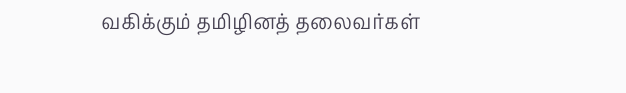வகிக்கும் தமிழினத் தலைவர்கள்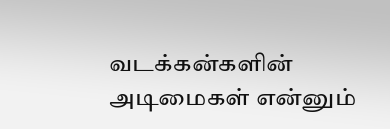வடக்கன்களின் அடிமைகள் என்னும்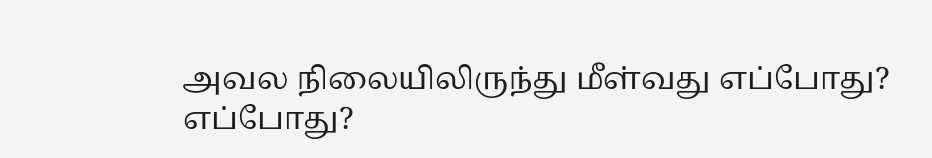அவல நிலையிலிருந்து மீள்வது எப்போது?
எப்போது?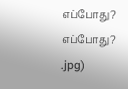எப்போது? எப்போது?
.jpg)